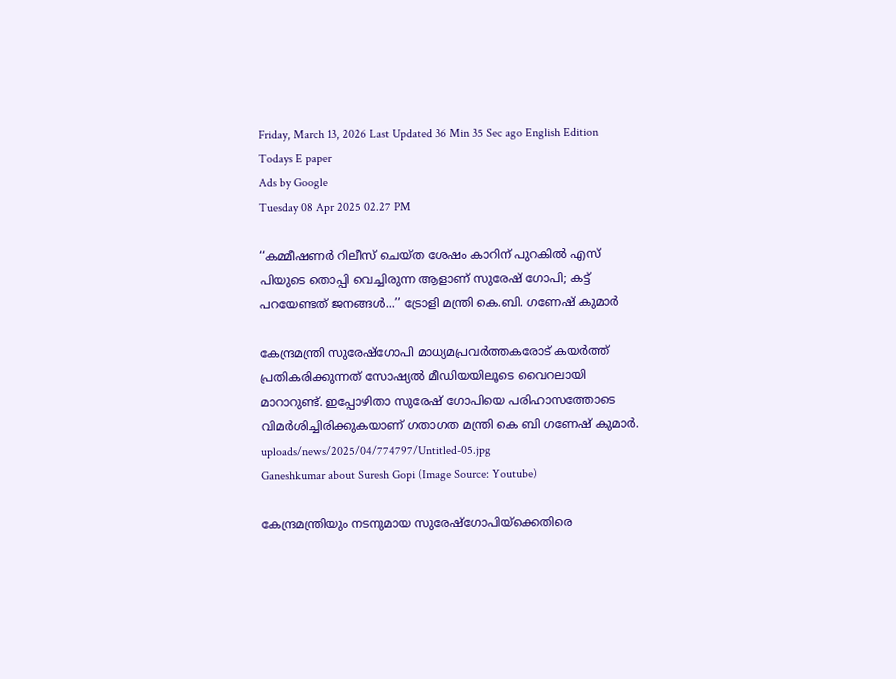Friday, March 13, 2026 Last Updated 36 Min 35 Sec ago English Edition
Todays E paper
Ads by Google
Tuesday 08 Apr 2025 02.27 PM

‘‘കമ്മീഷണര്‍ റിലീസ് ചെയ്ത ശേഷം കാറിന് പുറകില്‍ എസ് പിയുടെ തൊപ്പി വെച്ചിരുന്ന ആളാണ് സുരേഷ് ഗോപി; കട്ട് പറയേണ്ടത് ജനങ്ങള്‍...’’ ട്രോളി മന്ത്രി കെ.ബി. ഗണേഷ് കുമാർ

കേന്ദ്രമന്ത്രി സുരേഷ്ഗോപി മാധ്യമപ്രവര്‍ത്തകരോട് കയര്‍ത്ത് പ്രതികരിക്കുന്നത് സോഷ്യല്‍ മീഡിയയിലൂടെ വൈറലായി മാറാറുണ്ട്. ഇപ്പോഴിതാ സുരേഷ് ഗോപിയെ പരിഹാസത്തോടെ വിമർശിച്ചിരിക്കുകയാണ് ഗതാഗത മന്ത്രി കെ ബി ഗണേഷ് കുമാർ.
uploads/news/2025/04/774797/Untitled-05.jpg
Ganeshkumar about Suresh Gopi (Image Source: Youtube)

കേന്ദ്രമന്ത്രിയും നടനുമായ സുരേഷ്ഗോപിയ്ക്കെതിരെ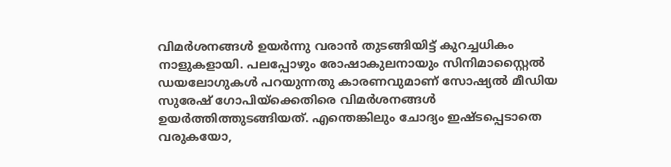വിമര്‍ശനങ്ങള്‍ ഉയര്‍ന്നു വരാന്‍ തുടങ്ങിയിട്ട് കുറച്ചധികം നാളുകളായി. പലപ്പോഴും രോഷാകുലനായും സിനിമാസ്റ്റൈല്‍ ഡയലോഗുകള്‍ പറയുന്നതു കാരണവുമാണ് സോഷ്യല്‍ മീഡിയ സുരേഷ് ഗോപിയ്ക്കെതിരെ വിമര്‍ശനങ്ങള്‍ ഉയര്‍ത്തിത്തുടങ്ങിയത്. എന്തെങ്കിലും ചോദ്യം ഇഷ്ടപ്പെടാതെ വരുകയോ,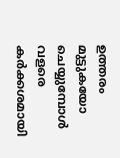ഉത്തരം മുട്ടുകയോ ചെയ്യുമ്പോള്‍ വളരെ കര്‍ക്കശമായി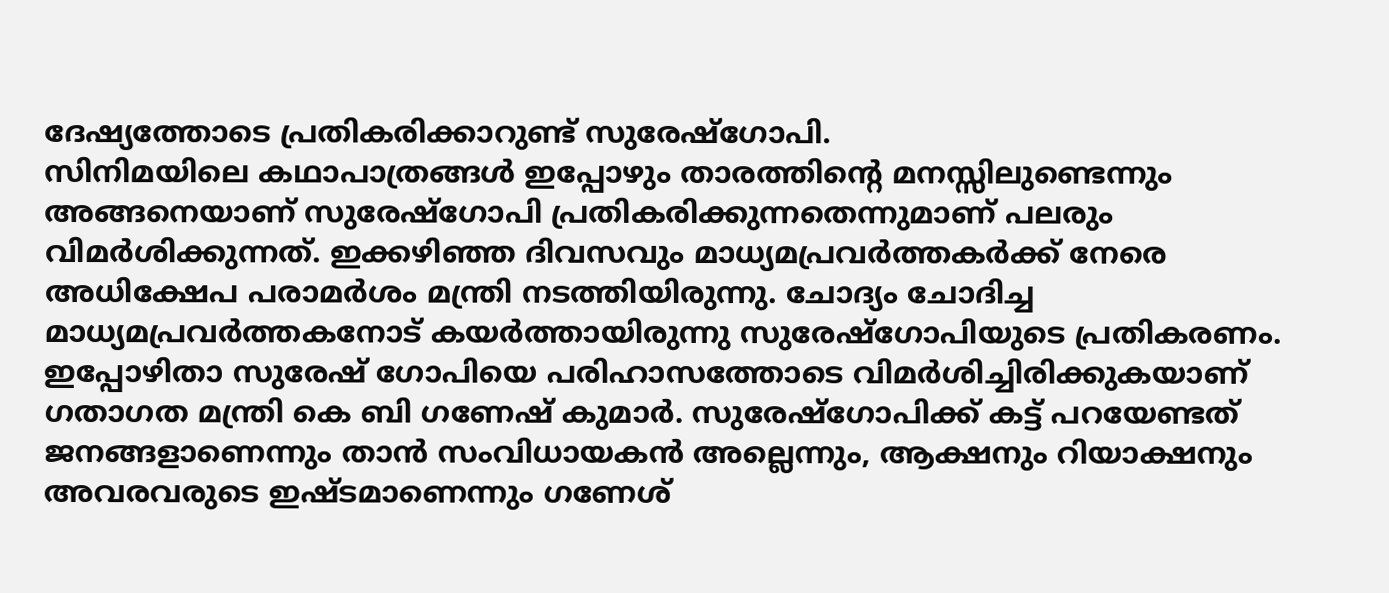ദേഷ്യത്തോടെ പ്രതികരിക്കാറുണ്ട് സുരേഷ്ഗോപി.
സിനിമയിലെ കഥാപാത്രങ്ങള്‍ ഇപ്പോഴും താരത്തിന്റെ മനസ്സിലുണ്ടെന്നും അങ്ങനെയാണ് സുരേഷ്ഗോപി പ്രതികരിക്കുന്നതെന്നുമാണ് പലരും വിമര്‍ശിക്കുന്നത്. ഇക്കഴിഞ്ഞ ദിവസവും മാധ്യമപ്രവര്‍ത്തകര്‍ക്ക് നേരെ അധിക്ഷേപ പരാമര്‍ശം മന്ത്രി നടത്തിയിരുന്നു. ചോദ്യം ചോദിച്ച മാധ്യമപ്രവര്‍ത്തകനോട് കയര്‍ത്തായിരുന്നു സുരേഷ്ഗോപിയുടെ പ്രതികരണം.
ഇപ്പോഴിതാ സുരേഷ് ഗോപിയെ പരിഹാസത്തോടെ വിമർശിച്ചിരിക്കുകയാണ് ഗതാഗത മന്ത്രി കെ ബി ഗണേഷ് കുമാർ. സുരേഷ്ഗോപിക്ക് കട്ട് പറയേണ്ടത് ജനങ്ങളാണെന്നും താൻ സംവിധായകൻ അല്ലെന്നും, ആക്ഷനും റിയാക്ഷനും അവരവരുടെ ഇഷ്ടമാണെന്നും ഗണേശ്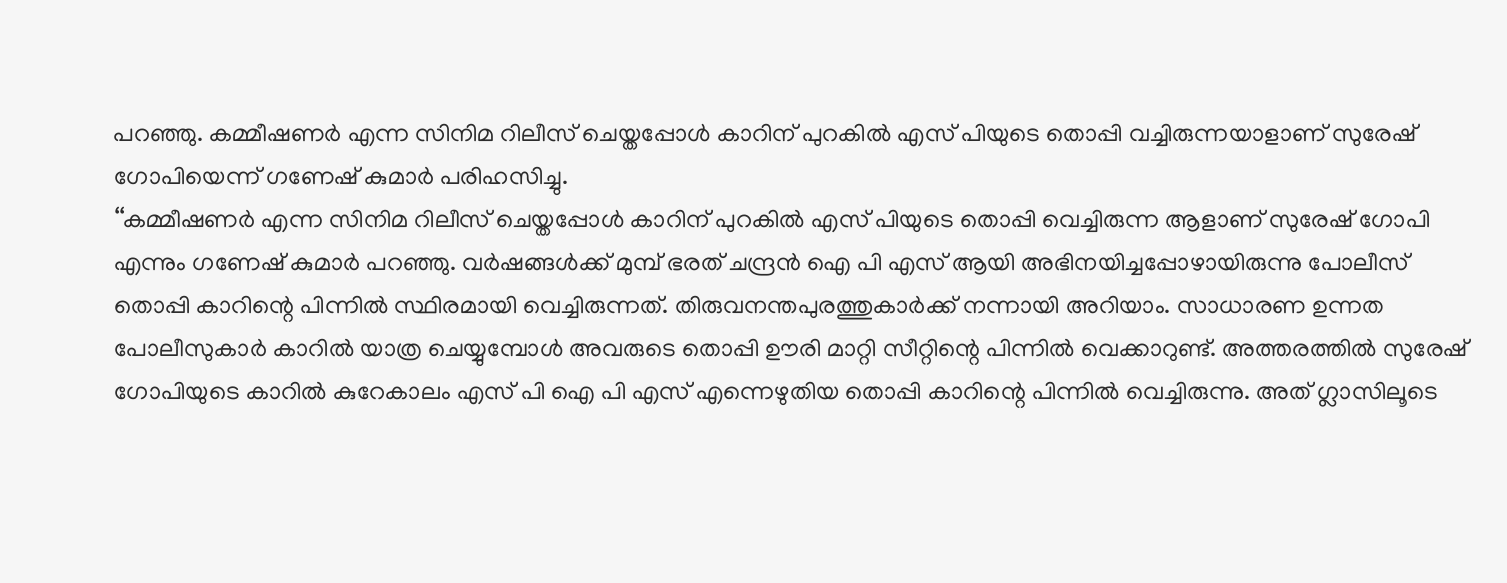പറഞ്ഞു. കമ്മീഷണർ എന്ന സിനിമ റിലീസ് ചെയ്തപ്പോള്‍ കാറിന് പുറകില്‍ എസ് പിയുടെ തൊപ്പി വച്ചിരുന്നയാളാണ് സുരേഷ് ഗോപിയെന്ന് ഗണേഷ് കുമാർ പരിഹസിച്ചു.
‘‘കമ്മീഷണർ എന്ന സിനിമ റിലീസ് ചെയ്തപ്പോള്‍ കാറിന് പുറകില്‍ എസ് പിയുടെ തൊപ്പി വെച്ചിരുന്ന ആളാണ് സുരേഷ് ഗോപി എന്നും ഗണേഷ് കുമാർ പറഞ്ഞു. വർഷങ്ങള്‍ക്ക് മുമ്പ് ഭരത് ചന്ദ്രൻ ഐ പി എസ് ആയി അഭിനയിച്ചപ്പോഴായിരുന്നു പോലീസ് തൊപ്പി കാറിന്റെ പിന്നില്‍ സ്ഥിരമായി വെച്ചിരുന്നത്. തിരുവനന്തപുരത്തുകാർക്ക് നന്നായി അറിയാം. സാധാരണ ഉന്നത പോലീസുകാർ കാറില്‍ യാത്ര ചെയ്യുമ്പോള്‍ അവരുടെ തൊപ്പി ഊരി മാറ്റി സീറ്റിന്റെ പിന്നില്‍ വെക്കാറുണ്ട്. അത്തരത്തില്‍ സുരേഷ് ഗോപിയുടെ കാറില്‍ കുറേകാലം എസ് പി ഐ പി എസ് എന്നെഴുതിയ തൊപ്പി കാറിന്റെ പിന്നില്‍ വെച്ചിരുന്നു. അത് ഗ്ലാസിലൂടെ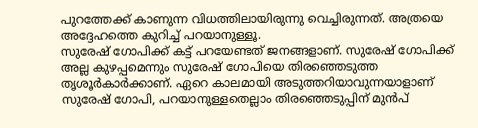പുറത്തേക്ക് കാണുന്ന വിധത്തിലായിരുന്നു വെച്ചിരുന്നത്. അത്രയെ അദ്ദേഹത്തെ കുറിച്ച്‌ പറയാനുള്ളൂ.
സുരേഷ് ഗോപിക്ക് കട്ട് പറയേണ്ടത് ജനങ്ങളാണ്. സുരേഷ് ഗോപിക്ക് അല്ല കുഴപ്പമെന്നും സുരേഷ് ഗോപിയെ തിരഞ്ഞെടുത്ത തൃശൂർകാർക്കാണ്. ഏറെ കാലമായി അടുത്തറിയാവുന്നയാളാണ് സുരേഷ് ഗോപി, പറയാനുള്ളതെല്ലാം തിരഞ്ഞെടുപ്പിന് മുൻപ്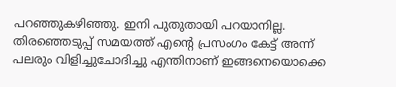പറഞ്ഞുകഴിഞ്ഞു. ഇനി പുതുതായി പറയാനില്ല. തിരഞ്ഞെടുപ്പ് സമയത്ത് എന്റെ പ്രസംഗം കേട്ട് അന്ന് പലരും വിളിച്ചുചോദിച്ചു എന്തിനാണ് ഇങ്ങനെയൊക്കെ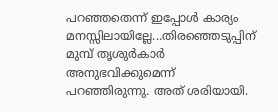പറഞ്ഞതെന്ന് ഇപ്പോള്‍ കാര്യം മനസ്സിലായില്ലേ...തിരഞ്ഞെടുപ്പിന് മുമ്പ് തൃശുർകാർ അനുഭവിക്കുമെന്ന് പറഞ്ഞിരുന്നു. അത് ശരിയായി.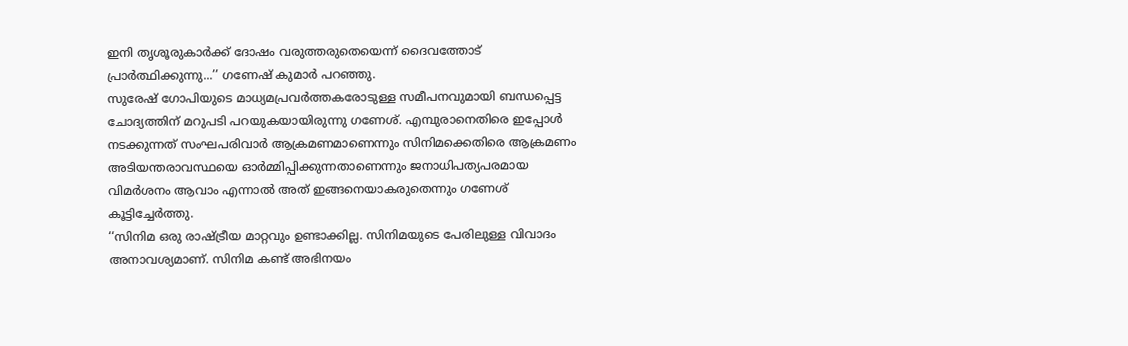ഇനി തൃശൂരുകാർക്ക് ദോഷം വരുത്തരുതെയെന്ന് ദൈവത്തോട് പ്രാർത്ഥിക്കുന്നു...’’ ഗണേഷ് കുമാർ പറഞ്ഞു.
സുരേഷ് ഗോപിയുടെ മാധ്യമപ്രവർത്തകരോടുള്ള സമീപനവുമായി ബന്ധപ്പെട്ട ചോദ്യത്തിന് മറുപടി പറയുകയായിരുന്നു ഗണേശ്. എമ്പുരാനെതിരെ ഇപ്പോള്‍ നടക്കുന്നത് സംഘപരിവാർ ആക്രമണമാണെന്നും സിനിമക്കെതിരെ ആക്രമണം അടിയന്തരാവസ്ഥയെ ഓർമ്മിപ്പിക്കുന്നതാണെന്നും ജനാധിപത്യപരമായ വിമർശനം ആവാം എന്നാല്‍ അത് ഇങ്ങനെയാകരുതെന്നും ഗണേശ് കൂട്ടിച്ചേര്‍ത്തു.
‘‘സിനിമ ഒരു രാഷ്ട്രീയ മാറ്റവും ഉണ്ടാക്കില്ല. സിനിമയുടെ പേരിലുള്ള വിവാദം അനാവശ്യമാണ്. സിനിമ കണ്ട് അഭിനയം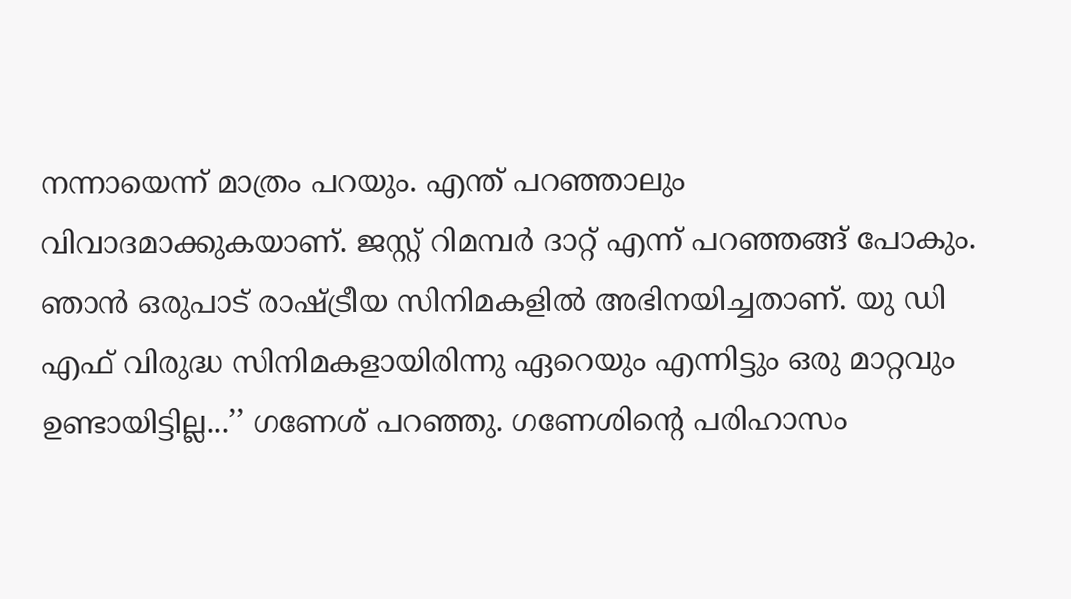നന്നായെന്ന് മാത്രം പറയും. എന്ത് പറഞ്ഞാലും വിവാദമാക്കുകയാണ്. ജസ്റ്റ് റിമമ്പർ ദാറ്റ് എന്ന് പറഞ്ഞങ്ങ് പോകും. ഞാൻ ഒരുപാട് രാഷ്ട്രീയ സിനിമകളില്‍ അഭിനയിച്ചതാണ്. യു ഡി എഫ് വിരുദ്ധ സിനിമകളായിരിന്നു ഏറെയും എന്നിട്ടും ഒരു മാറ്റവും ഉണ്ടായിട്ടില്ല...’’ ഗണേശ് പറഞ്ഞു. ഗണേശിന്റെ പരിഹാസം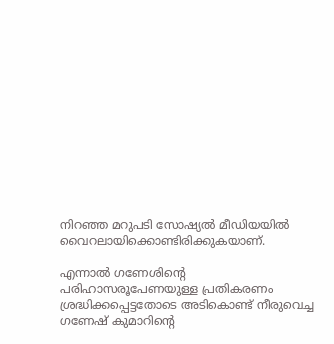നിറഞ്ഞ മറുപടി സോഷ്യല്‍ മീഡിയയില്‍ വൈറലായിക്കൊണ്ടിരിക്കുകയാണ്.

എന്നാല്‍ ഗണേശിന്റെ പരിഹാസരൂപേണയുള്ള പ്രതികരണം ശ്രദ്ധിക്കപ്പെട്ടതോടെ അടികൊണ്ട് നീരുവെച്ച ഗണേഷ് കുമാറിന്റെ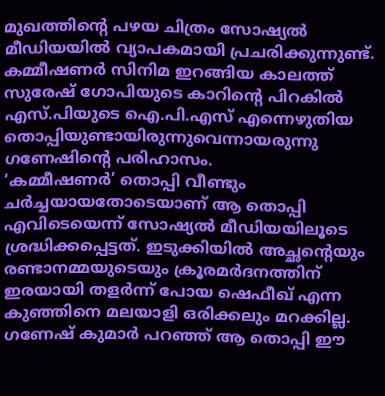മുഖത്തിന്റെ പഴയ ചിത്രം സോഷ്യല്‍ മീഡിയയില്‍ വ്യാപകമായി പ്രചരിക്കുന്നുണ്ട്. കമ്മീഷണർ സിനിമ ഇറങ്ങിയ കാലത്ത് സുരേഷ് ഗോപിയുടെ കാറിന്റെ പിറകില്‍ എസ്.പിയുടെ ഐ.പി.എസ് എന്നെഴുതിയ തൊപ്പിയുണ്ടായിരുന്നുവെന്നായരുന്നു ഗണേഷിന്റെ പരിഹാസം.
‘കമ്മീഷണർ’ തൊപ്പി വീണ്ടും ചർച്ചയായതോടെയാണ് ആ തൊപ്പി എവിടെയെന്ന് സോഷ്യല്‍ മീഡിയയിലൂടെ ശ്രദ്ധിക്കപ്പെട്ടത്. ഇടുക്കിയില്‍ അച്ഛന്റെയും രണ്ടാനമ്മയുടെയും ക്രൂരമർദനത്തിന് ഇരയായി തളര്‍ന്ന് പോയ ഷെഫീഖ് എന്ന കുഞ്ഞിനെ മലയാളി ഒരിക്കലും മറക്കില്ല. ഗണേഷ് കുമാർ പറഞ്ഞ് ആ തൊപ്പി ഈ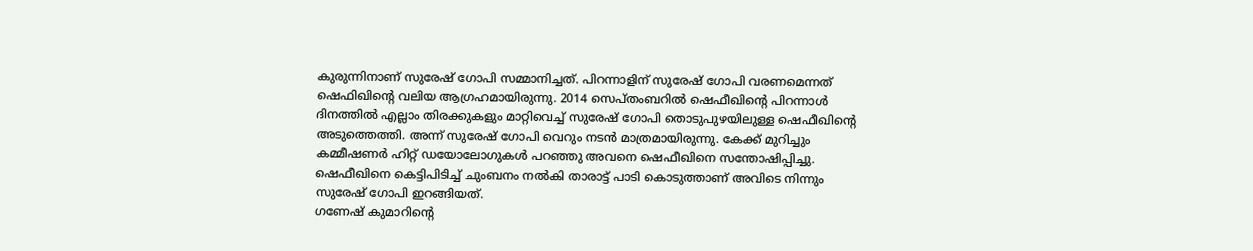കുരുന്നിനാണ് സുരേഷ് ഗോപി സമ്മാനിച്ചത്. പിറന്നാളിന് സുരേഷ് ഗോപി വരണമെന്നത് ഷെഫിഖിന്റെ വലിയ ആഗ്രഹമായിരുന്നു. 2014 സെപ്തംബറില്‍ ഷെഫീഖിന്റെ പിറന്നാള്‍ ദിനത്തില്‍ എല്ലാം തിരക്കുകളും മാറ്റിവെച്ച്‌ സുരേഷ് ഗോപി തൊടുപുഴയിലുള്ള ഷെഫീഖിന്റെ അടുത്തെത്തി. അന്ന് സുരേഷ് ഗോപി വെറും നടൻ മാത്രമായിരുന്നു. കേക്ക് മുറിച്ചും കമ്മീഷണർ ഹിറ്റ് ഡയോലോഗുകള്‍ പറഞ്ഞു അവനെ ഷെഫീഖിനെ സന്തോഷിപ്പിച്ചു. ഷെഫീഖിനെ കെട്ടിപിടിച്ച്‌ ചുംബനം നല്‍കി താരാട്ട് പാടി കൊടുത്താണ് അവിടെ നിന്നും സുരേഷ് ഗോപി ഇറങ്ങിയത്.
ഗണേഷ് കുമാറിന്‍റെ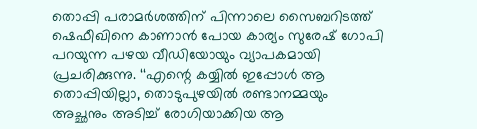തൊപ്പി പരാമര്‍ശത്തിന് പിന്നാലെ സൈബറിടത്ത് ഷെഫീഖിനെ കാണാൻ പോയ കാര്യം സുരേഷ് ഗോപി പറയുന്ന പഴയ വീഡിയോയും വ്യാപകമായി പ്രചരിക്കുന്നു. ‘‘എന്റെ കയ്യില്‍ ഇപ്പോള്‍ ആ തൊപ്പിയില്ലാ, തൊടുപുഴയില്‍ രണ്ടാനമ്മയും അച്ഛനും അടിച്ച്‌ രോഗിയാക്കിയ ആ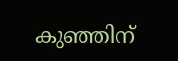കുഞ്ഞിന്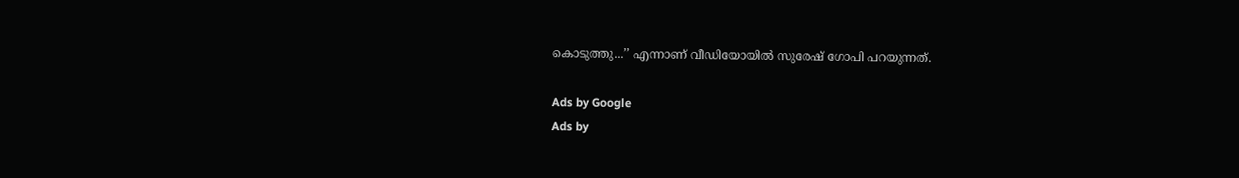കൊടുത്തു...’’ എന്നാണ് വീഡിയോയില്‍ സുരേഷ് ഗോപി പറയുന്നത്.

Ads by Google
Ads by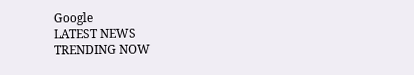Google
LATEST NEWS
TRENDING NOW